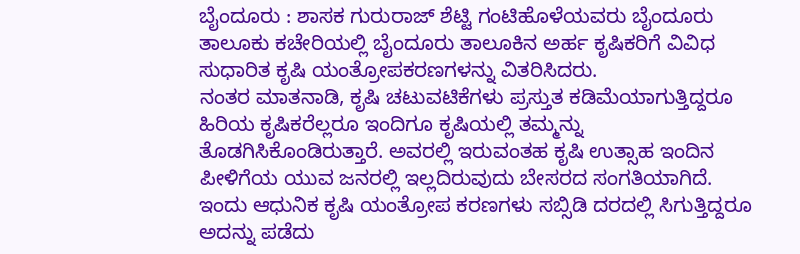ಬೈಂದೂರು : ಶಾಸಕ ಗುರುರಾಜ್ ಶೆಟ್ಟಿ ಗಂಟಿಹೊಳೆಯವರು ಬೈಂದೂರು ತಾಲೂಕು ಕಚೇರಿಯಲ್ಲಿ ಬೈಂದೂರು ತಾಲೂಕಿನ ಅರ್ಹ ಕೃಷಿಕರಿಗೆ ವಿವಿಧ ಸುಧಾರಿತ ಕೃಷಿ ಯಂತ್ರೋಪಕರಣಗಳನ್ನು ವಿತರಿಸಿದರು.
ನಂತರ ಮಾತನಾಡಿ, ಕೃಷಿ ಚಟುವಟಿಕೆಗಳು ಪ್ರಸ್ತುತ ಕಡಿಮೆಯಾಗುತ್ತಿದ್ದರೂ ಹಿರಿಯ ಕೃಷಿಕರೆಲ್ಲರೂ ಇಂದಿಗೂ ಕೃಷಿಯಲ್ಲಿ ತಮ್ಮನ್ನು ತೊಡಗಿಸಿಕೊಂಡಿರುತ್ತಾರೆ. ಅವರಲ್ಲಿ ಇರುವಂತಹ ಕೃಷಿ ಉತ್ಸಾಹ ಇಂದಿನ ಪೀಳಿಗೆಯ ಯುವ ಜನರಲ್ಲಿ ಇಲ್ಲದಿರುವುದು ಬೇಸರದ ಸಂಗತಿಯಾಗಿದೆ.
ಇಂದು ಆಧುನಿಕ ಕೃಷಿ ಯಂತ್ರೋಪ ಕರಣಗಳು ಸಬ್ಸಿಡಿ ದರದಲ್ಲಿ ಸಿಗುತ್ತಿದ್ದರೂ ಅದನ್ನು ಪಡೆದು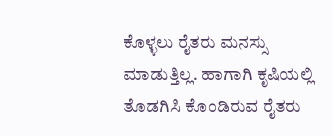ಕೊಳ್ಳಲು ರೈತರು ಮನಸ್ಸು ಮಾಡುತ್ತಿಲ್ಲ. ಹಾಗಾಗಿ ಕೃಷಿಯಲ್ಲಿ ತೊಡಗಿಸಿ ಕೊಂಡಿರುವ ರೈತರು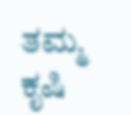ತಮ್ಮ ಕೃಷಿ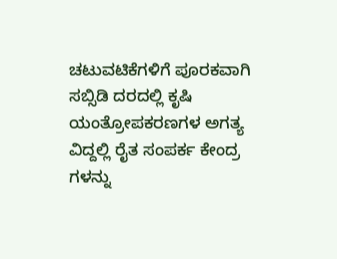ಚಟುವಟಿಕೆಗಳಿಗೆ ಪೂರಕವಾಗಿ ಸಬ್ಸಿಡಿ ದರದಲ್ಲಿ ಕೃಷಿ ಯಂತ್ರೋಪಕರಣಗಳ ಅಗತ್ಯ ವಿದ್ದಲ್ಲಿ ರೈತ ಸಂಪರ್ಕ ಕೇಂದ್ರ ಗಳನ್ನು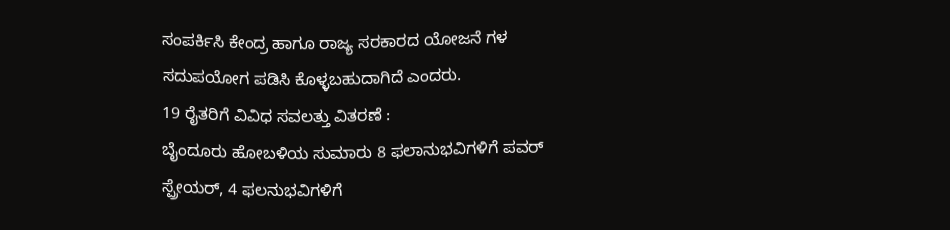ಸಂಪರ್ಕಿಸಿ ಕೇಂದ್ರ ಹಾಗೂ ರಾಜ್ಯ ಸರಕಾರದ ಯೋಜನೆ ಗಳ ಸದುಪಯೋಗ ಪಡಿಸಿ ಕೊಳ್ಳಬಹುದಾಗಿದೆ ಎಂದರು.
19 ರೈತರಿಗೆ ವಿವಿಧ ಸವಲತ್ತು ವಿತರಣೆ :
ಬೈಂದೂರು ಹೋಬಳಿಯ ಸುಮಾರು 8 ಫಲಾನುಭವಿಗಳಿಗೆ ಪವರ್ ಸ್ಪ್ರೇಯರ್, 4 ಫಲನುಭವಿಗಳಿಗೆ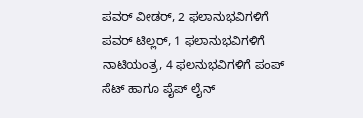ಪವರ್ ವೀಡರ್, 2 ಫಲಾನುಭವಿಗಳಿಗೆ ಪವರ್ ಟಿಲ್ಲರ್, 1 ಫಲಾನುಭವಿಗಳಿಗೆ ನಾಟಿಯಂತ್ರ, 4 ಫಲನುಭವಿಗಳಿಗೆ ಪಂಪ್ ಸೆಟ್ ಹಾಗೂ ಪೈಪ್ ಲೈನ್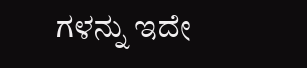ಗಳನ್ನು ಇದೇ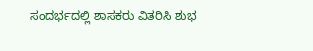ಸಂದರ್ಭದಲ್ಲಿ ಶಾಸಕರು ವಿತರಿಸಿ ಶುಭ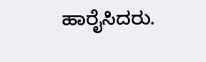ಹಾರೈಸಿದರು.